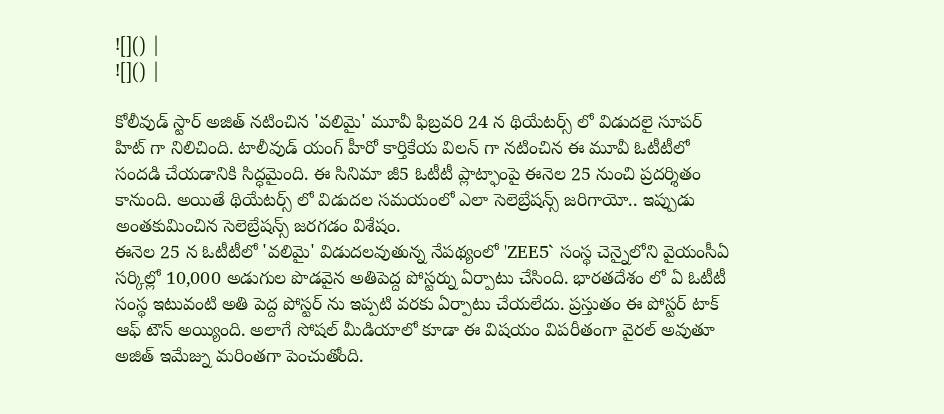![]() |
![]() |

కోలీవుడ్ స్టార్ అజిత్ నటించిన 'వలిమై' మూవీ ఫిబ్రవరి 24 న థియేటర్స్ లో విడుదలై సూపర్ హిట్ గా నిలిచింది. టాలీవుడ్ యంగ్ హీరో కార్తికేయ విలన్ గా నటించిన ఈ మూవీ ఓటీటీలో సందడి చేయడానికి సిద్ధమైంది. ఈ సినిమా జీ5 ఓటీటీ ప్లాట్ఫాంపై ఈనెల 25 నుంచి ప్రదర్శితం కానుంది. అయితే థియేటర్స్ లో విడుదల సమయంలో ఎలా సెలెబ్రేషన్స్ జరిగాయో.. ఇప్పుడు అంతకుమించిన సెలెబ్రేషన్స్ జరగడం విశేషం.
ఈనెల 25 న ఓటీటీలో 'వలిమై' విడుదలవుతున్న నేపథ్యంలో 'ZEE5` సంస్థ చెన్నైలోని వైయంసీఏ సర్కిల్లో 10,000 అడుగుల పొడవైన అతిపెద్ద పోస్టర్ను ఏర్పాటు చేసింది. భారతదేశం లో ఏ ఓటీటీ సంస్థ ఇటువంటి అతి పెద్ద పోస్టర్ ను ఇప్పటి వరకు ఏర్పాటు చేయలేదు. ప్రస్తుతం ఈ పోస్టర్ టాక్ ఆఫ్ టౌన్ అయ్యింది. అలాగే సోషల్ మీడియాలో కూడా ఈ విషయం విపరీతంగా వైరల్ అవుతూ అజిత్ ఇమేజ్ను మరింతగా పెంచుతోంది.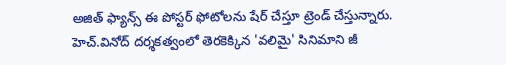అజిత్ ఫ్యాన్స్ ఈ పోస్టర్ ఫోటోలను షేర్ చేస్తూ ట్రెండ్ చేస్తున్నారు.
హెచ్.వినోద్ దర్శకత్వంలో తెరకెక్కిన 'వలిమై' సినిమాని జీ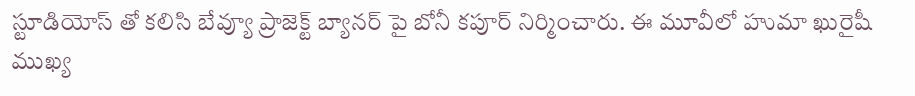స్టూడియోస్ తో కలిసి బేవ్యూ ప్రాజెక్ట్ బ్యానర్ పై బోనీ కపూర్ నిర్మించారు. ఈ మూవీలో హుమా ఖురైషీ ముఖ్య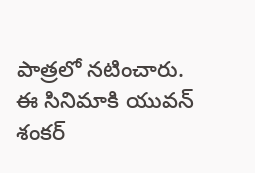పాత్రలో నటించారు. ఈ సినిమాకి యువన్ శంకర్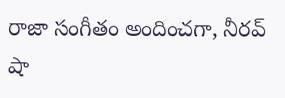రాజా సంగీతం అందించగా, నీరవ్ షా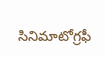సినిమాటోగ్రఫీ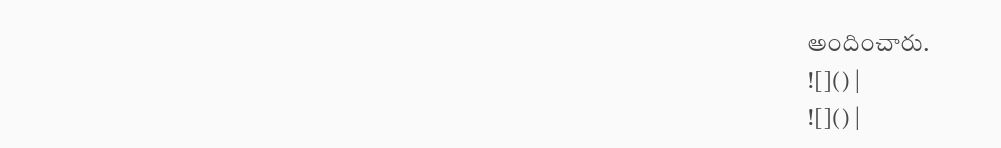అందించారు.
![]() |
![]() |